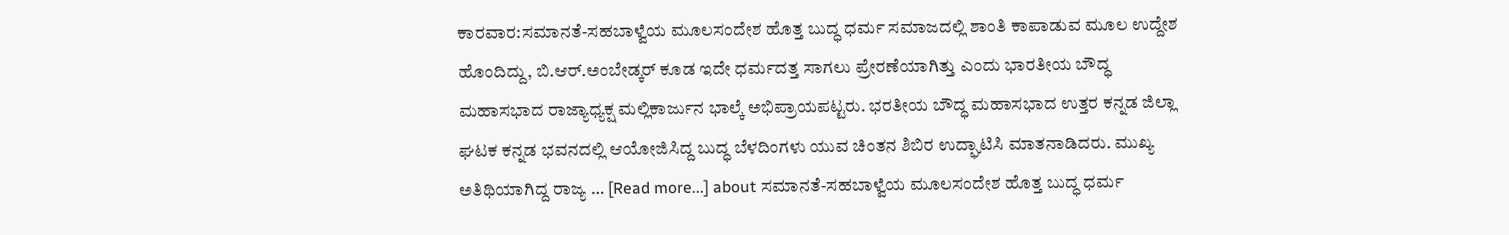ಕಾರವಾರ:ಸಮಾನತೆ-ಸಹಬಾಳ್ವೆಯ ಮೂಲಸಂದೇಶ ಹೊತ್ತ ಬುದ್ಧ ಧರ್ಮ ಸಮಾಜದಲ್ಲಿ ಶಾಂತಿ ಕಾಪಾಡುವ ಮೂಲ ಉದ್ದೇಶ ಹೊಂದಿದ್ದು, ಬಿ.ಆರ್.ಅಂಬೇಡ್ಕರ್ ಕೂಡ ಇದೇ ಧರ್ಮದತ್ತ ಸಾಗಲು ಪ್ರೇರಣೆಯಾಗಿತ್ತು ಎಂದು ಭಾರತೀಯ ಬೌದ್ಧ ಮಹಾಸಭಾದ ರಾಜ್ಯಾಧ್ಯಕ್ಷ ಮಲ್ಲಿಕಾರ್ಜುನ ಭಾಲ್ಕೆ ಅಭಿಪ್ರಾಯಪಟ್ಟರು. ಭರತೀಯ ಬೌದ್ಧ ಮಹಾಸಭಾದ ಉತ್ತರ ಕನ್ನಡ ಜಿಲ್ಲಾ ಘಟಕ ಕನ್ನಡ ಭವನದಲ್ಲಿ ಆಯೋಜಿಸಿದ್ದ ಬುದ್ಧ ಬೆಳದಿಂಗಳು ಯುವ ಚಿಂತನ ಶಿಬಿರ ಉದ್ಘಾಟಿಸಿ ಮಾತನಾಡಿದರು. ಮುಖ್ಯ ಅತಿಥಿಯಾಗಿದ್ದ ರಾಜ್ಯ … [Read more...] about ಸಮಾನತೆ-ಸಹಬಾಳ್ವೆಯ ಮೂಲಸಂದೇಶ ಹೊತ್ತ ಬುದ್ಧ ಧರ್ಮ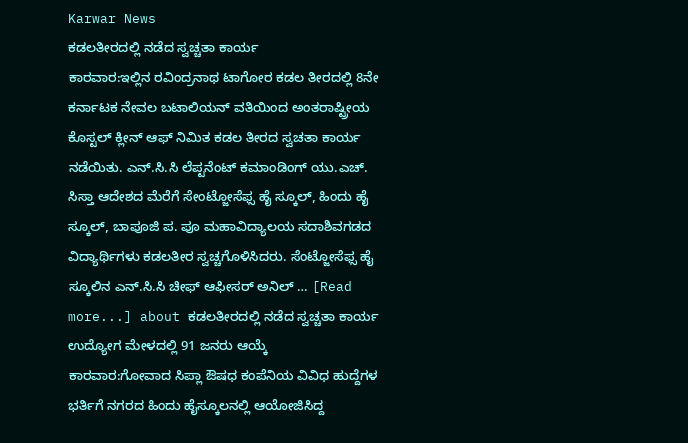Karwar News
ಕಡಲತೀರದಲ್ಲಿ ನಡೆದ ಸ್ವಚ್ಚತಾ ಕಾರ್ಯ
ಕಾರವಾರ:ಇಲ್ಲಿನ ರವಿಂದ್ರನಾಥ ಟಾಗೋರ ಕಡಲ ತೀರದಲ್ಲಿ 8ನೇ ಕರ್ನಾಟಕ ನೇವಲ ಬಟಾಲಿಯನ್ ವತಿಯಿಂದ ಅಂತರಾಷ್ಟ್ರೀಯ ಕೊಸ್ಟಲ್ ಕ್ಲೀನ್ ಆಫ್ ನಿಮಿತ ಕಡಲ ತೀರದ ಸ್ವಚತಾ ಕಾರ್ಯ ನಡೆಯಿತು. ಎನ್.ಸಿ.ಸಿ ಲೆಪ್ಟನೆಂಟ್ ಕಮಾಂಡಿಂಗ್ ಯು.ಎಚ್. ಸಿಸ್ತಾ ಆದೇಶದ ಮೆರೆಗೆ ಸೇಂಟ್ಜೋಸೆಫ್ಸ ಹೈ ಸ್ಕೂಲ್, ಹಿಂದು ಹೈ ಸ್ಕೂಲ್, ಬಾಪೂಜಿ ಪ. ಪೂ ಮಹಾವಿದ್ಯಾಲಯ ಸದಾಶಿವಗಡದ ವಿದ್ಯಾರ್ಥಿಗಳು ಕಡಲತೀರ ಸ್ವಚ್ಚಗೊಳಿಸಿದರು. ಸೆಂಟ್ಜೋಸೆಫ್ಸ ಹೈ ಸ್ಕೂಲಿನ ಎನ್.ಸಿ.ಸಿ ಚೀಫ್ ಆಫೀಸರ್ ಅನಿಲ್ … [Read more...] about ಕಡಲತೀರದಲ್ಲಿ ನಡೆದ ಸ್ವಚ್ಚತಾ ಕಾರ್ಯ
ಉದ್ಯೋಗ ಮೇಳದಲ್ಲಿ 91 ಜನರು ಆಯ್ಕೆ
ಕಾರವಾರ:ಗೋವಾದ ಸಿಪ್ಲಾ ಔಷಧ ಕಂಪೆನಿಯ ವಿವಿಧ ಹುದ್ದೆಗಳ ಭರ್ತಿಗೆ ನಗರದ ಹಿಂದು ಹೈಸ್ಕೂಲನಲ್ಲಿ ಆಯೋಜಿಸಿದ್ದ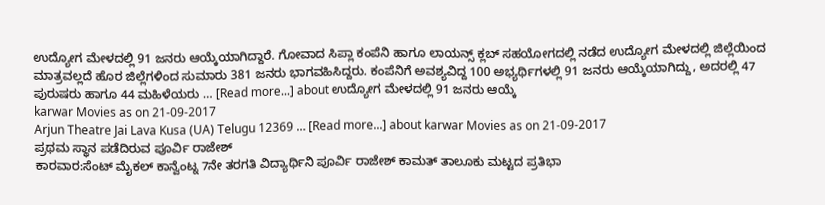ಉದ್ಯೋಗ ಮೇಳದಲ್ಲಿ 91 ಜನರು ಆಯ್ಕೆಯಾಗಿದ್ದಾರೆ. ಗೋವಾದ ಸಿಪ್ಲಾ ಕಂಪೆನಿ ಹಾಗೂ ಲಾಯನ್ಸ್ ಕ್ಲಬ್ ಸಹಯೋಗದಲ್ಲಿ ನಡೆದ ಉದ್ಯೋಗ ಮೇಳದಲ್ಲಿ ಜಿಲ್ಲೆಯಿಂದ ಮಾತ್ರವಲ್ಲದೆ ಹೊರ ಜಿಲ್ಲೆಗಳಿಂದ ಸುಮಾರು 381 ಜನರು ಭಾಗವಹಿಸಿದ್ದರು. ಕಂಪೆನಿಗೆ ಅವಶ್ಯವಿದ್ದ 100 ಅಭ್ಯರ್ಥಿಗಳಲ್ಲಿ 91 ಜನರು ಆಯ್ಕೆಯಾಗಿದ್ದು, ಅದರಲ್ಲಿ 47 ಪುರುಷರು ಹಾಗೂ 44 ಮಹಿಳೆಯರು … [Read more...] about ಉದ್ಯೋಗ ಮೇಳದಲ್ಲಿ 91 ಜನರು ಆಯ್ಕೆ
karwar Movies as on 21-09-2017
Arjun Theatre Jai Lava Kusa (UA) Telugu 12369 … [Read more...] about karwar Movies as on 21-09-2017
ಪ್ರಥಮ ಸ್ಥಾನ ಪಡೆದಿರುವ ಪೂರ್ವಿ ರಾಜೇಶ್
ಕಾರವಾರ:ಸೆಂಟ್ ಮೈಕಲ್ ಕಾನ್ವೆಂಟ್ನ 7ನೇ ತರಗತಿ ವಿದ್ಯಾರ್ಥಿನಿ ಪೂರ್ವಿ ರಾಜೇಶ್ ಕಾಮತ್ ತಾಲೂಕು ಮಟ್ಟದ ಪ್ರತಿಭಾ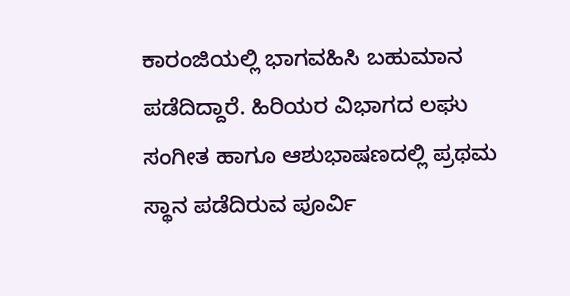ಕಾರಂಜಿಯಲ್ಲಿ ಭಾಗವಹಿಸಿ ಬಹುಮಾನ ಪಡೆದಿದ್ದಾರೆ. ಹಿರಿಯರ ವಿಭಾಗದ ಲಘು ಸಂಗೀತ ಹಾಗೂ ಆಶುಭಾಷಣದಲ್ಲಿ ಪ್ರಥಮ ಸ್ಥಾನ ಪಡೆದಿರುವ ಪೂರ್ವಿ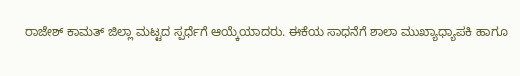ರಾಜೇಶ್ ಕಾಮತ್ ಜಿಲ್ಲಾ ಮಟ್ಟದ ಸ್ಪರ್ಧೆಗೆ ಆಯ್ಕೆಯಾದರು. ಈಕೆಯ ಸಾಧನೆಗೆ ಶಾಲಾ ಮುಖ್ಯಾಧ್ಯಾಪಕಿ ಹಾಗೂ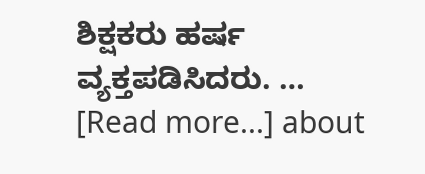ಶಿಕ್ಷಕರು ಹರ್ಷ ವ್ಯಕ್ತಪಡಿಸಿದರು. … [Read more...] about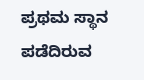ಪ್ರಥಮ ಸ್ಥಾನ ಪಡೆದಿರುವ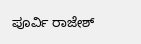ಪೂರ್ವಿ ರಾಜೇಶ್